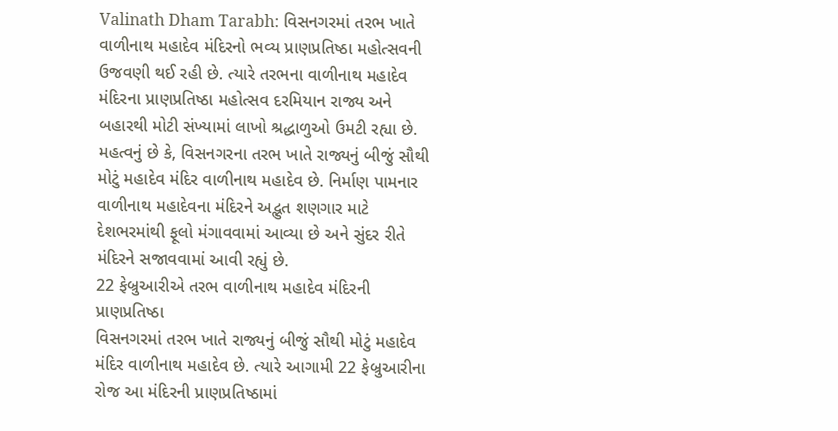Valinath Dham Tarabh: વિસનગરમાં તરભ ખાતે વાળીનાથ મહાદેવ મંદિરનો ભવ્ય પ્રાણપ્રતિષ્ઠા મહોત્સવની ઉજવણી થઈ રહી છે. ત્યારે તરભના વાળીનાથ મહાદેવ મંદિરના પ્રાણપ્રતિષ્ઠા મહોત્સવ દરમિયાન રાજ્ય અને બહારથી મોટી સંખ્યામાં લાખો શ્રદ્ધાળુઓ ઉમટી રહ્યા છે.
મહત્વનું છે કે, વિસનગરના તરભ ખાતે રાજ્યનું બીજું સૌથી મોટું મહાદેવ મંદિર વાળીનાથ મહાદેવ છે. નિર્માણ પામનાર વાળીનાથ મહાદેવના મંદિરને અદ્ભુત શણગાર માટે દેશભરમાંથી ફૂલો મંગાવવામાં આવ્યા છે અને સુંદર રીતે મંદિરને સજાવવામાં આવી રહ્યું છે.
22 ફેબ્રુઆરીએ તરભ વાળીનાથ મહાદેવ મંદિરની પ્રાણપ્રતિષ્ઠા
વિસનગરમાં તરભ ખાતે રાજ્યનું બીજું સૌથી મોટું મહાદેવ મંદિર વાળીનાથ મહાદેવ છે. ત્યારે આગામી 22 ફેબ્રુઆરીના રોજ આ મંદિરની પ્રાણપ્રતિષ્ઠામાં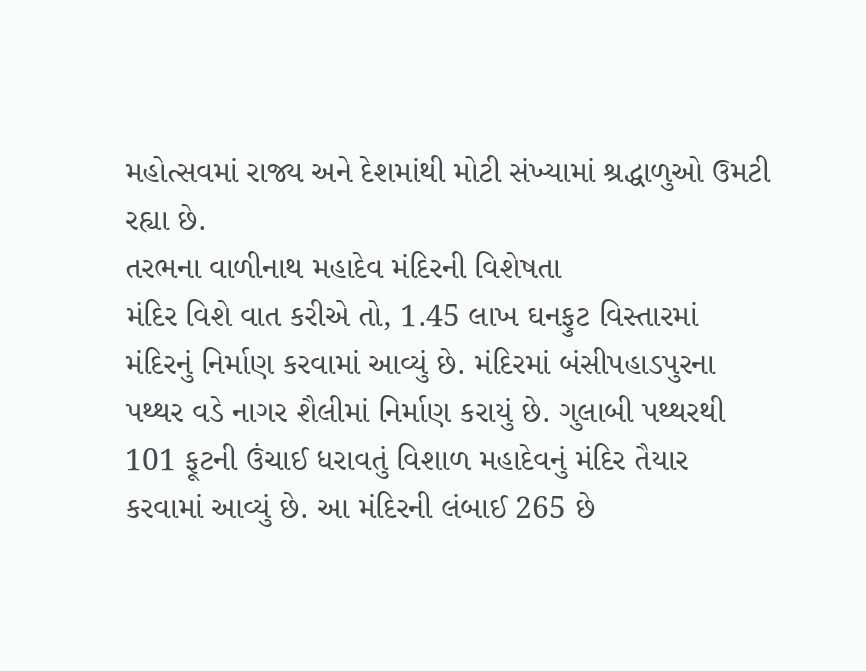મહોત્સવમાં રાજ્ય અને દેશમાંથી મોટી સંખ્યામાં શ્રદ્ધાળુઓ ઉમટી રહ્યા છે.
તરભના વાળીનાથ મહાદેવ મંદિરની વિશેષતા
મંદિર વિશે વાત કરીએ તો, 1.45 લાખ ઘનફુટ વિસ્તારમાં મંદિરનું નિર્માણ કરવામાં આવ્યું છે. મંદિરમાં બંસીપહાડપુરના પથ્થર વડે નાગર શૈલીમાં નિર્માણ કરાયું છે. ગુલાબી પથ્થરથી 101 ફૂટની ઉંચાઈ ધરાવતું વિશાળ મહાદેવનું મંદિર તૈયાર કરવામાં આવ્યું છે. આ મંદિરની લંબાઈ 265 છે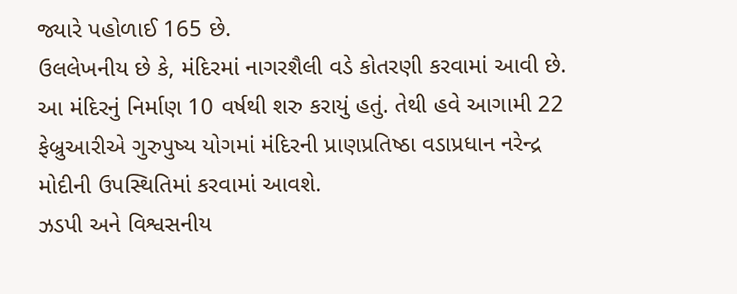જ્યારે પહોળાઈ 165 છે.
ઉલલેખનીય છે કે, મંદિરમાં નાગરશૈલી વડે કોતરણી કરવામાં આવી છે. આ મંદિરનું નિર્માણ 10 વર્ષથી શરુ કરાયું હતું. તેથી હવે આગામી 22 ફેબ્રુઆરીએ ગુરુપુષ્ય યોગમાં મંદિરની પ્રાણપ્રતિષ્ઠા વડાપ્રધાન નરેન્દ્ર મોદીની ઉપસ્થિતિમાં કરવામાં આવશે.
ઝડપી અને વિશ્વસનીય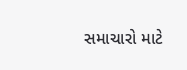સમાચારો માટે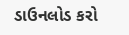ડાઉનલોડ કરો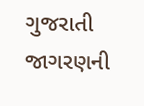ગુજરાતી જાગરણની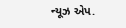ન્યૂઝ એપ.